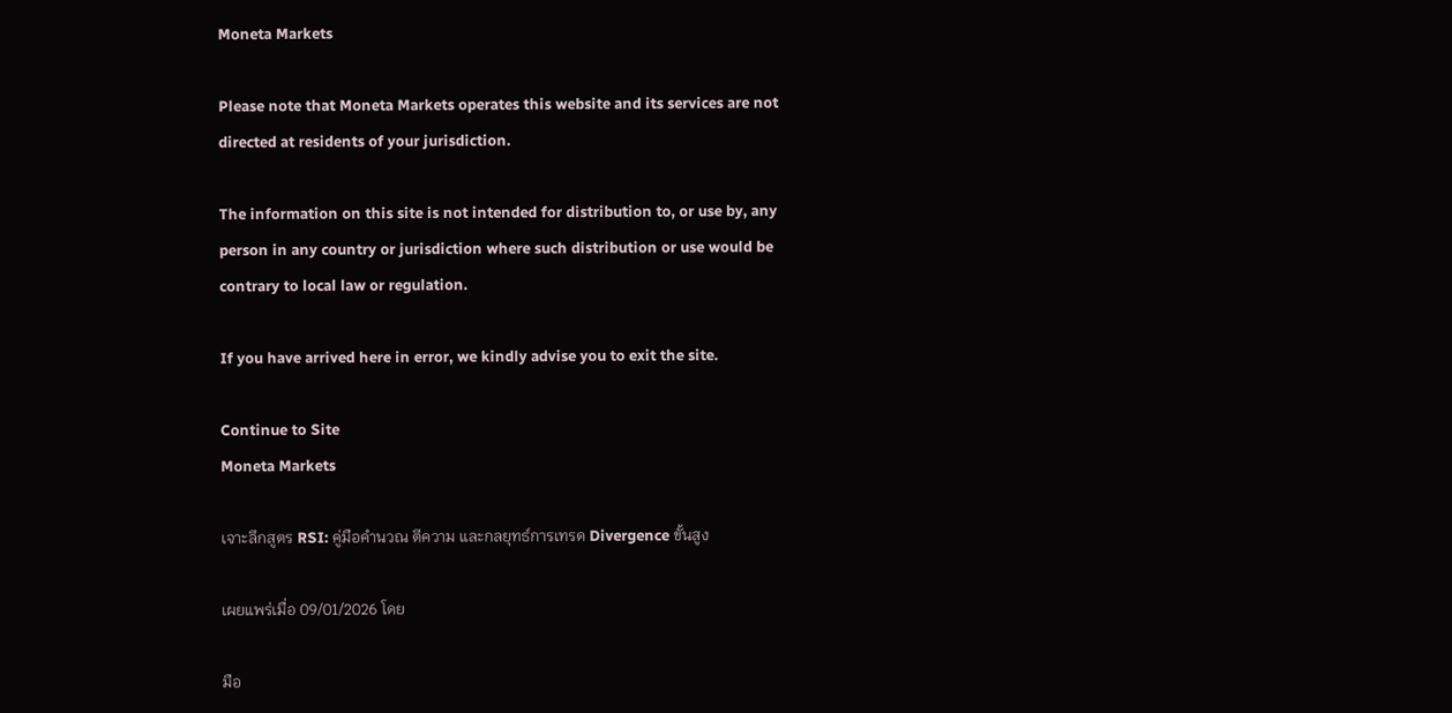Moneta Markets

Please note that Moneta Markets operates this website and its services are not directed at residents of your jurisdiction.

The information on this site is not intended for distribution to, or use by, any person in any country or jurisdiction where such distribution or use would be contrary to local law or regulation.

If you have arrived here in error, we kindly advise you to exit the site.

Continue to Site
Moneta Markets

เจาะลึกสูตร RSI: คู่มือคำนวณ ตีความ และกลยุทธ์การเทรด Divergence ขั้นสูง

เผยแพร่เมื่อ 09/01/2026 โดย

มือ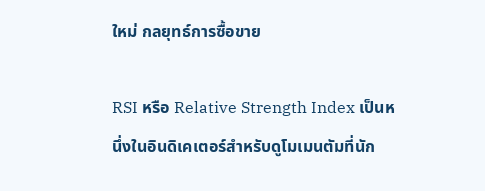ใหม่ กลยุทธ์การซื้อขาย

RSI หรือ Relative Strength Index เป็นหนึ่งในอินดิเคเตอร์สำหรับดูโมเมนตัมที่นัก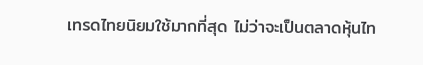เทรดไทยนิยมใช้มากที่สุด ไม่ว่าจะเป็นตลาดหุ้นไท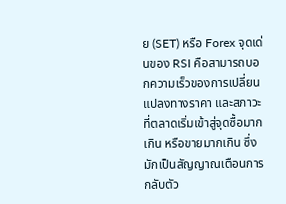ย (SET) หรือ Forex จุดเด่นของ RSI คือสามารถบอกความเร็วของการเปลี่ยนแปลงทางราคา และสภาวะที่ตลาดเริ่มเข้าสู่จุดซื้อมากเกิน หรือขายมากเกิน ซึ่งมักเป็นสัญญาณเตือนการกลับตัว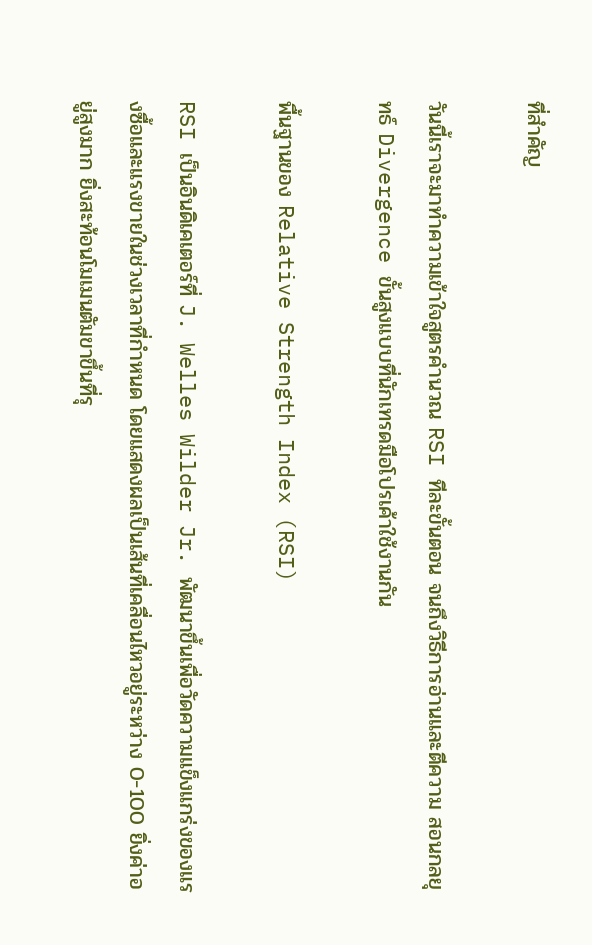ที่สำคัญ

วันนี้เราจะมาทำความเข้าใจสูตรคำนวณ RSI ทีละขั้นตอน จนถึงวิธีการอ่านและตีความ สอนกลยุทธ์ Divergence ขั้นสูงแบบที่นักเทรดมือโปรเค้าใช้งานกัน

พื้นฐานของ Relative Strength Index (RSI)

RSI เป็นอินดิเคเตอร์ที่ J. Welles Wilder Jr. พัฒนาขึ้นเพื่อวัดความแข็งแกร่งของแรงซื้อและแรงขายในช่วงเวลาที่กำหนด โดยแสดงผลเป็นเส้นที่เคลื่อนไหวอยู่ระหว่าง 0-100 ยิ่งค่าอยู่สูงมาก ยิ่งสะท้อนโมเมนตัมขาขึ้นที่รุ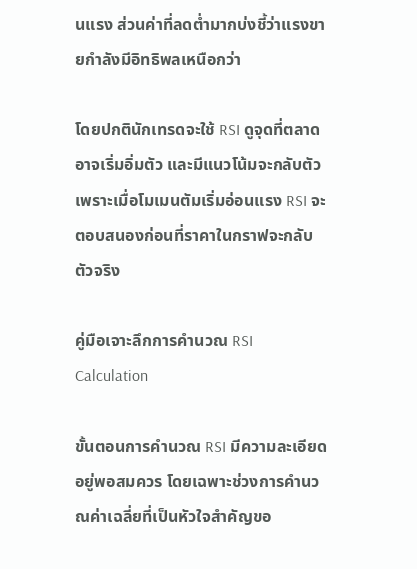นแรง ส่วนค่าที่ลดต่ำมากบ่งชี้ว่าแรงขายกำลังมีอิทธิพลเหนือกว่า

โดยปกตินักเทรดจะใช้ RSI ดูจุดที่ตลาดอาจเริ่มอิ่มตัว และมีแนวโน้มจะกลับตัว เพราะเมื่อโมเมนตัมเริ่มอ่อนแรง RSI จะตอบสนองก่อนที่ราคาในกราฟจะกลับตัวจริง

คู่มือเจาะลึกการคำนวณ RSI Calculation

ขั้นตอนการคำนวณ RSI มีความละเอียดอยู่พอสมควร โดยเฉพาะช่วงการคำนวณค่าเฉลี่ยที่เป็นหัวใจสำคัญขอ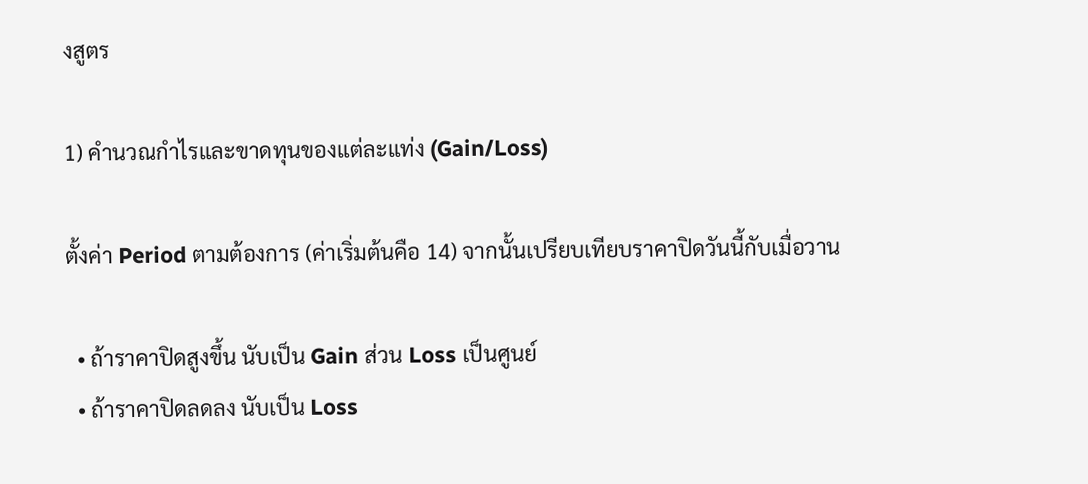งสูตร

1) คำนวณกำไรและขาดทุนของแต่ละแท่ง (Gain/Loss)

ตั้งค่า Period ตามต้องการ (ค่าเริ่มต้นคือ 14) จากนั้นเปรียบเทียบราคาปิดวันนี้กับเมื่อวาน

  • ถ้าราคาปิดสูงขึ้น นับเป็น Gain ส่วน Loss เป็นศูนย์
  • ถ้าราคาปิดลดลง นับเป็น Loss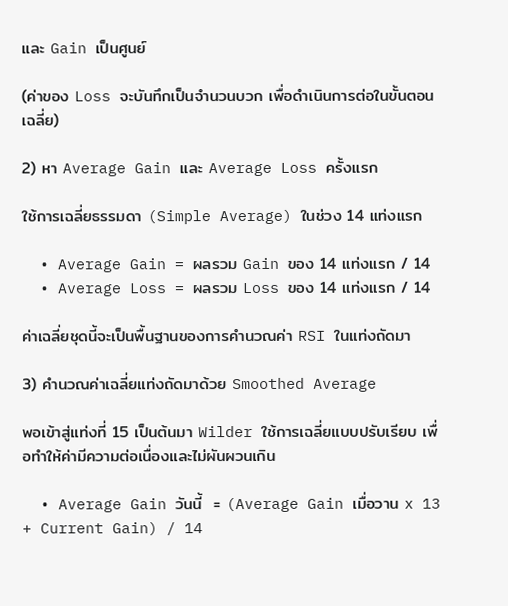และ Gain เป็นศูนย์

(ค่าของ Loss จะบันทึกเป็นจำนวนบวก เพื่อดำเนินการต่อในขั้นตอนเฉลี่ย)

2) หา Average Gain และ Average Loss ครั้งแรก

ใช้การเฉลี่ยธรรมดา (Simple Average) ในช่วง 14 แท่งแรก

  • Average Gain = ผลรวม Gain ของ 14 แท่งแรก / 14
  • Average Loss = ผลรวม Loss ของ 14 แท่งแรก / 14

ค่าเฉลี่ยชุดนี้จะเป็นพื้นฐานของการคำนวณค่า RSI ในแท่งถัดมา

3) คำนวณค่าเฉลี่ยแท่งถัดมาด้วย Smoothed Average

พอเข้าสู่แท่งที่ 15 เป็นต้นมา Wilder ใช้การเฉลี่ยแบบปรับเรียบ เพื่อทำให้ค่ามีความต่อเนื่องและไม่ผันผวนเกิน

  • Average Gain วันนี้  = (Average Gain เมื่อวาน x 13 + Current Gain) / 14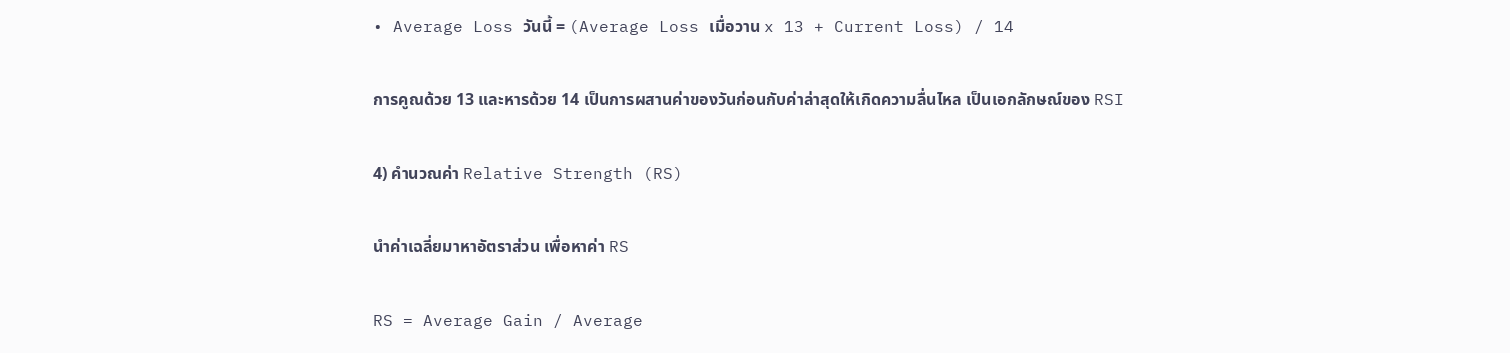• Average Loss วันนี้ = (Average Loss เมื่อวาน x 13 + Current Loss) / 14

การคูณด้วย 13 และหารด้วย 14 เป็นการผสานค่าของวันก่อนกับค่าล่าสุดให้เกิดความลื่นไหล เป็นเอกลักษณ์ของ RSI

4) คำนวณค่า Relative Strength (RS)

นำค่าเฉลี่ยมาหาอัตราส่วน เพื่อหาค่า RS

RS = Average Gain / Average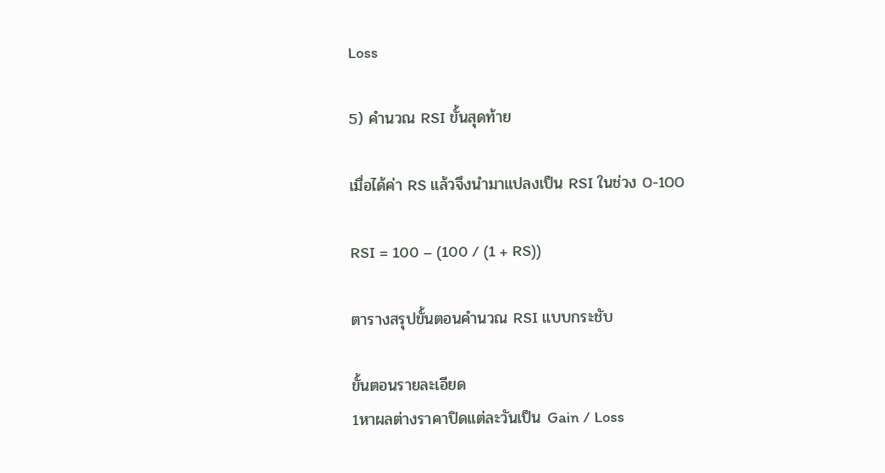Loss

5) คำนวณ RSI ขั้นสุดท้าย

เมื่อได้ค่า RS แล้วจึงนำมาแปลงเป็น RSI ในช่วง 0-100

RSI = 100 – (100 / (1 + RS))

ตารางสรุปขั้นตอนคำนวณ RSI แบบกระชับ

ขั้นตอนรายละเอียด
1หาผลต่างราคาปิดแต่ละวันเป็น Gain / Loss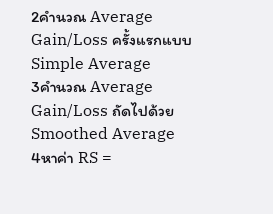2คำนวณ Average Gain/Loss ครั้งแรกแบบ Simple Average
3คำนวณ Average Gain/Loss ถัดไปด้วย Smoothed Average
4หาค่า RS =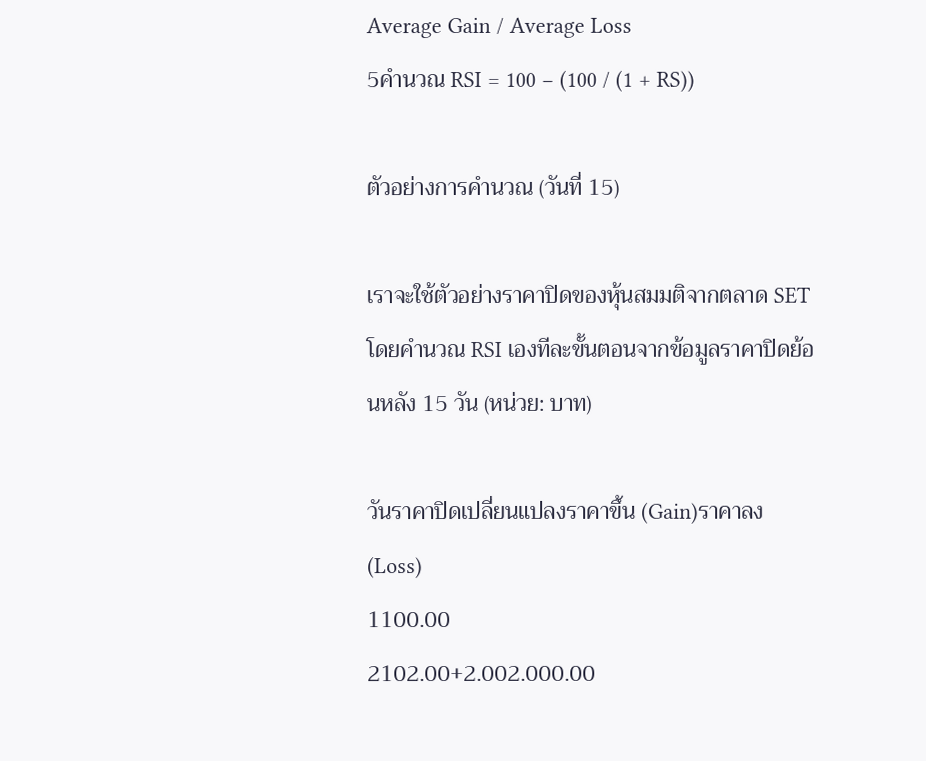Average Gain / Average Loss
5คำนวณ RSI = 100 − (100 / (1 + RS))

ตัวอย่างการคำนวณ (วันที่ 15)

เราจะใช้ตัวอย่างราคาปิดของหุ้นสมมติจากตลาด SET โดยคำนวณ RSI เองทีละขั้นตอนจากข้อมูลราคาปิดย้อนหลัง 15 วัน (หน่วย: บาท)

วันราคาปิดเปลี่ยนแปลงราคาขึ้น (Gain)ราคาลง (Loss)
1100.00
2102.00+2.002.000.00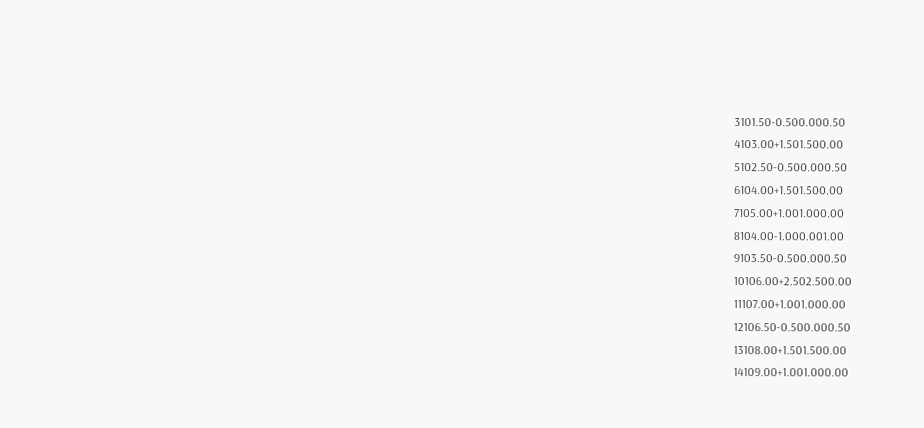3101.50-0.500.000.50
4103.00+1.501.500.00
5102.50-0.500.000.50
6104.00+1.501.500.00
7105.00+1.001.000.00
8104.00-1.000.001.00
9103.50-0.500.000.50
10106.00+2.502.500.00
11107.00+1.001.000.00
12106.50-0.500.000.50
13108.00+1.501.500.00
14109.00+1.001.000.00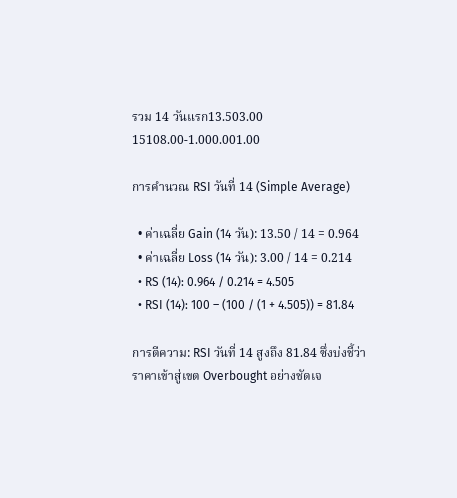รวม 14 วันแรก13.503.00
15108.00-1.000.001.00

การคำนวณ RSI วันที่ 14 (Simple Average)

  • ค่าเฉลี่ย Gain (14 วัน): 13.50 / 14 = 0.964
  • ค่าเฉลี่ย Loss (14 วัน): 3.00 / 14 = 0.214
  • RS (14): 0.964 / 0.214 = 4.505
  • RSI (14): 100 – (100 / (1 + 4.505)) = 81.84

การตีความ: RSI วันที่ 14 สูงถึง 81.84 ซึ่งบ่งชี้ว่าราคาเข้าสู่เขต Overbought อย่างชัดเจ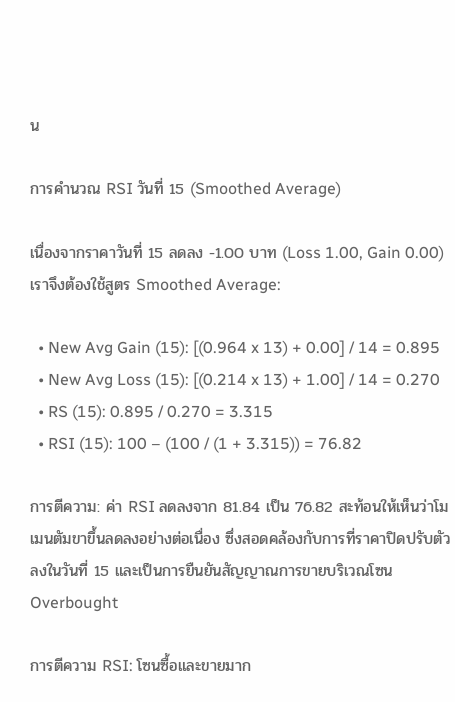น

การคำนวณ RSI วันที่ 15 (Smoothed Average)

เนื่องจากราคาวันที่ 15 ลดลง -1.00 บาท (Loss 1.00, Gain 0.00) เราจึงต้องใช้สูตร Smoothed Average:

  • New Avg Gain (15): [(0.964 x 13) + 0.00] / 14 = 0.895
  • New Avg Loss (15): [(0.214 x 13) + 1.00] / 14 = 0.270
  • RS (15): 0.895 / 0.270 = 3.315
  • RSI (15): 100 – (100 / (1 + 3.315)) = 76.82

การตีความ: ค่า RSI ลดลงจาก 81.84 เป็น 76.82 สะท้อนให้เห็นว่าโมเมนตัมขาขึ้นลดลงอย่างต่อเนื่อง ซึ่งสอดคล้องกับการที่ราคาปิดปรับตัวลงในวันที่ 15 และเป็นการยืนยันสัญญาณการขายบริเวณโซน Overbought

การตีความ RSI: โซนซื้อและขายมาก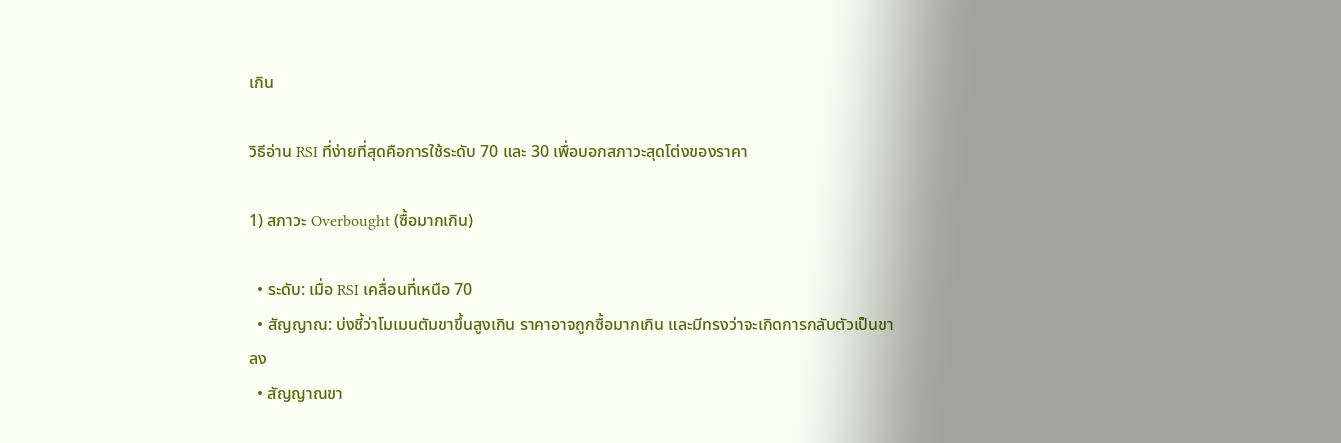เกิน

วิธีอ่าน RSI ที่ง่ายที่สุดคือการใช้ระดับ 70 และ 30 เพื่อบอกสภาวะสุดโต่งของราคา

1) สภาวะ Overbought (ซื้อมากเกิน)

  • ระดับ: เมื่อ RSI เคลื่อนที่เหนือ 70
  • สัญญาณ: บ่งชี้ว่าโมเมนตัมขาขึ้นสูงเกิน ราคาอาจถูกซื้อมากเกิน และมีทรงว่าจะเกิดการกลับตัวเป็นขาลง
  • สัญญาณขา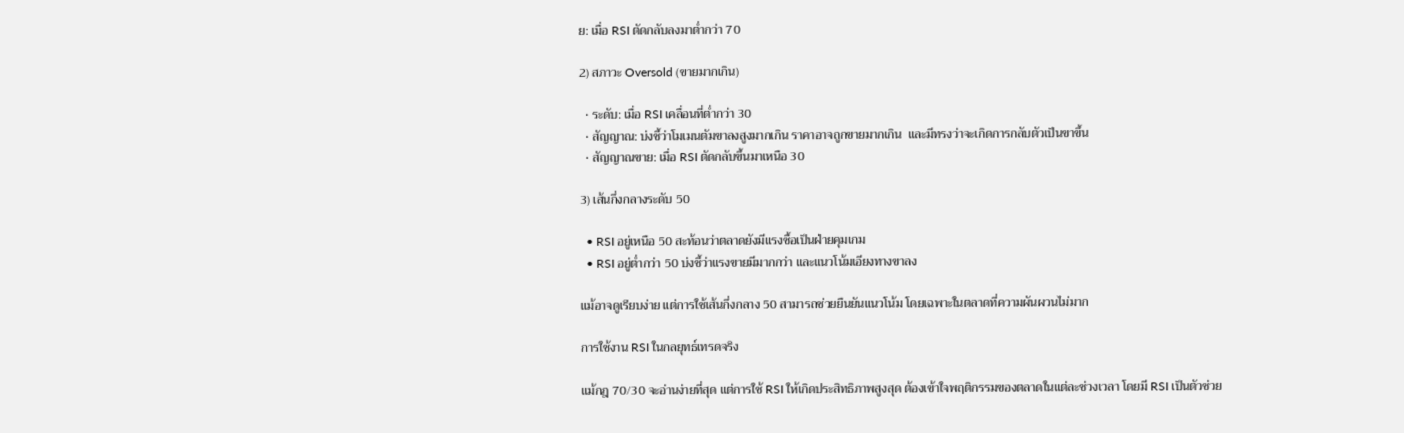ย: เมื่อ RSI ตัดกลับลงมาต่ำกว่า 70

2) สภาวะ Oversold (ขายมากเกิน)

  • ระดับ: เมื่อ RSI เคลื่อนที่ต่ำกว่า 30
  • สัญญาณ: บ่งชี้ว่าโมเมนตัมขาลงสูงมากเกิน ราคาอาจถูกขายมากเกิน  และมีทรงว่าจะเกิดการกลับตัวเป็นขาขึ้น
  • สัญญาณขาย: เมื่อ RSI ตัดกลับขึ้นมาเหนือ 30

3) เส้นกึ่งกลางระดับ 50

  • RSI อยู่เหนือ 50 สะท้อนว่าตลาดยังมีแรงซื้อเป็นฝ่ายคุมเกม
  • RSI อยู่ต่ำกว่า 50 บ่งชี้ว่าแรงขายมีมากกว่า และแนวโน้มเอียงทางขาลง

แม้อาจดูเรียบง่าย แต่การใช้เส้นกึ่งกลาง 50 สามารถช่วยยืนยันแนวโน้ม โดยเฉพาะในตลาดที่ความผันผวนไม่มาก

การใช้งาน RSI ในกลยุทธ์เทรดจริง

แม้กฎ 70/30 จะอ่านง่ายที่สุด แต่การใช้ RSI ให้เกิดประสิทธิภาพสูงสุด ต้องเข้าใจพฤติกรรมของตลาดในแต่ละช่วงเวลา โดยมี RSI เป็นตัวช่วย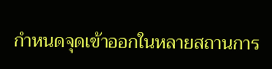กำหนดจุดเข้าออกในหลายสถานการ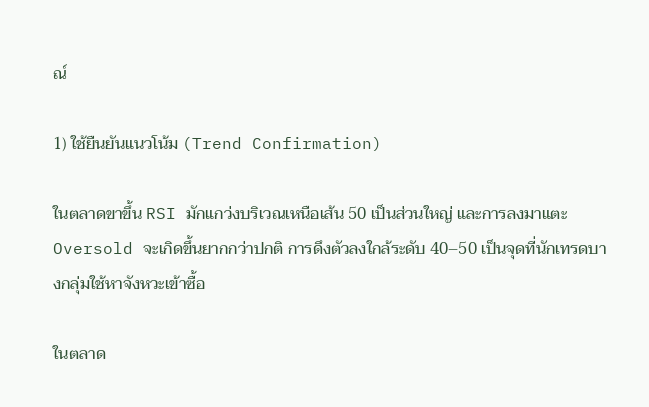ณ์

1) ใช้ยืนยันแนวโน้ม (Trend Confirmation)

ในตลาดขาขึ้น RSI มักแกว่งบริเวณเหนือเส้น 50 เป็นส่วนใหญ่ และการลงมาแตะ Oversold จะเกิดขึ้นยากกว่าปกติ การดึงตัวลงใกล้ระดับ 40–50 เป็นจุดที่นักเทรดบางกลุ่มใช้หาจังหวะเข้าซื้อ

ในตลาด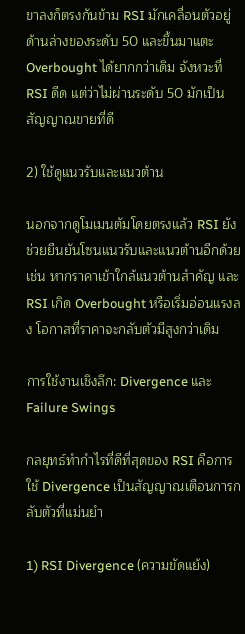ขาลงก็ตรงกันข้าม RSI มักเคลื่อนตัวอยู่ด้านล่างของระดับ 50 และขึ้นมาแตะ Overbought ได้ยากกว่าเดิม จังหวะที่ RSI ดีด แต่ว่าไม่ผ่านระดับ 50 มักเป็นสัญญาณขายที่ดี

2) ใช้ดูแนวรับและแนวต้าน

นอกจากดูโมเมนตัมโดยตรงแล้ว RSI ยังช่วยยืนยันโซนแนวรับและแนวต้านอีกด้วย เช่น หากราคาเข้าใกล้แนวต้านสำคัญ และ RSI เกิด Overbought หรือเริ่มอ่อนแรงลง โอกาสที่ราคาจะกลับตัวมีสูงกว่าเดิม

การใช้งานเชิงลึก: Divergence และ Failure Swings

กลยุทธ์ทำกำไรที่ดีที่สุดของ RSI คือการใช้ Divergence เป็นสัญญาณเตือนการกลับตัวที่แม่นยำ

1) RSI Divergence (ความขัดแย้ง)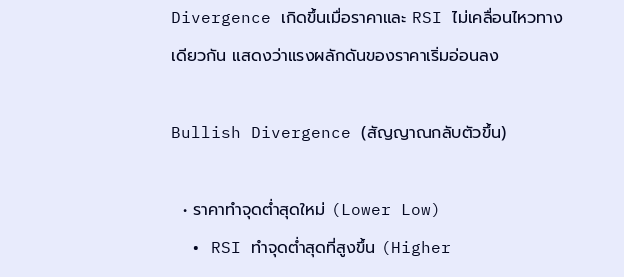Divergence เกิดขึ้นเมื่อราคาและ RSI ไม่เคลื่อนไหวทางเดียวกัน แสดงว่าแรงผลักดันของราคาเริ่มอ่อนลง

Bullish Divergence (สัญญาณกลับตัวขึ้น)

  • ราคาทำจุดต่ำสุดใหม่ (Lower Low)
  • RSI ทำจุดต่ำสุดที่สูงขึ้น (Higher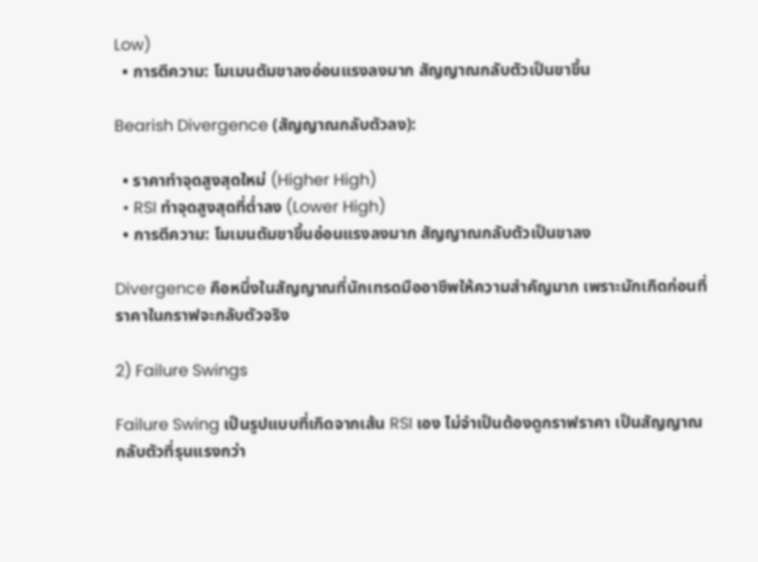Low)
  • การตีความ: โมเมนตัมขาลงอ่อนแรงลงมาก สัญญาณกลับตัวเป็นขาขึ้น

Bearish Divergence (สัญญาณกลับตัวลง):

  • ราคาทำจุดสูงสุดใหม่ (Higher High)
  • RSI ทำจุดสูงสุดที่ต่ำลง (Lower High)
  • การตีความ: โมเมนตัมขาขึ้นอ่อนแรงลงมาก สัญญาณกลับตัวเป็นขาลง

Divergence คือหนึ่งในสัญญาณที่นักเทรดมืออาชีพให้ความสำคัญมาก เพราะมักเกิดก่อนที่ราคาในกราฟจะกลับตัวจริง

2) Failure Swings

Failure Swing เป็นรูปแบบที่เกิดจากเส้น RSI เอง ไม่จำเป็นต้องดูกราฟราคา เป็นสัญญาณกลับตัวที่รุนแรงกว่า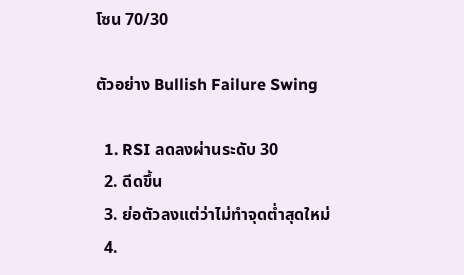โซน 70/30

ตัวอย่าง Bullish Failure Swing

  1. RSI ลดลงผ่านระดับ 30
  2. ดีดขึ้น
  3. ย่อตัวลงแต่ว่าไม่ทำจุดต่ำสุดใหม่
  4.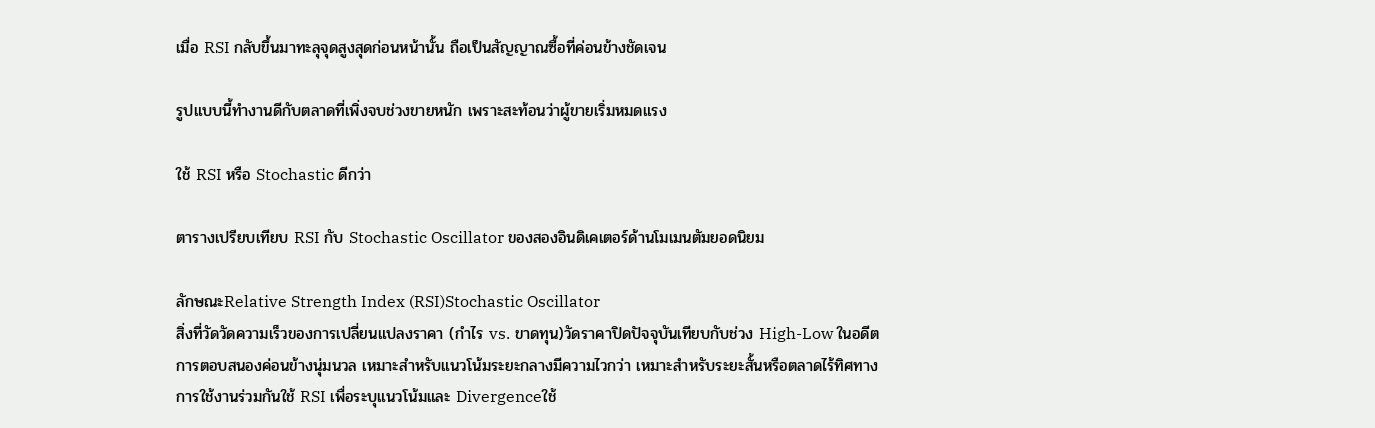เมื่อ RSI กลับขึ้นมาทะลุจุดสูงสุดก่อนหน้านั้น ถือเป็นสัญญาณซื้อที่ค่อนข้างชัดเจน

รูปแบบนี้ทำงานดีกับตลาดที่เพิ่งจบช่วงขายหนัก เพราะสะท้อนว่าผู้ขายเริ่มหมดแรง

ใช้ RSI หรือ Stochastic ดีกว่า

ตารางเปรียบเทียบ RSI กับ Stochastic Oscillator ของสองอินดิเคเตอร์ด้านโมเมนตัมยอดนิยม

ลักษณะRelative Strength Index (RSI)Stochastic Oscillator
สิ่งที่วัดวัดความเร็วของการเปลี่ยนแปลงราคา (กำไร vs. ขาดทุน)วัดราคาปิดปัจจุบันเทียบกับช่วง High-Low ในอดีต
การตอบสนองค่อนข้างนุ่มนวล เหมาะสำหรับแนวโน้มระยะกลางมีความไวกว่า เหมาะสำหรับระยะสั้นหรือตลาดไร้ทิศทาง
การใช้งานร่วมกันใช้ RSI เพื่อระบุแนวโน้มและ Divergenceใช้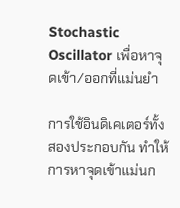Stochastic Oscillator เพื่อหาจุดเข้า/ออกที่แม่นยำ

การใช้อินดิเคเตอร์ทั้งสองประกอบกัน ทำให้การหาจุดเข้าแม่นก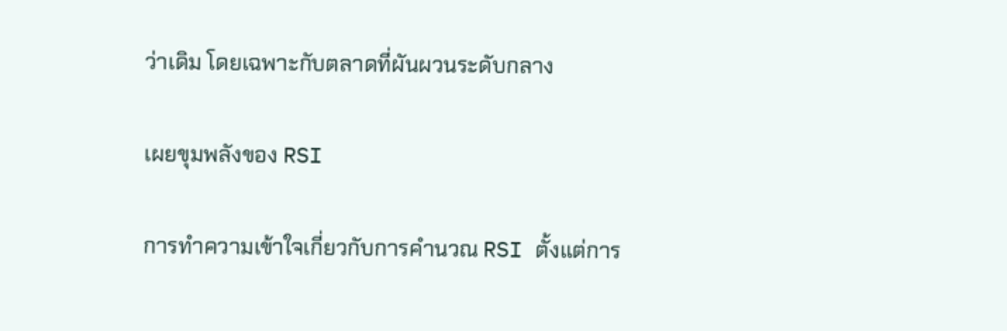ว่าเดิม โดยเฉพาะกับตลาดที่ผันผวนระดับกลาง

เผยขุมพลังของ RSI

การทำความเข้าใจเกี่ยวกับการคำนวณ RSI ตั้งแต่การ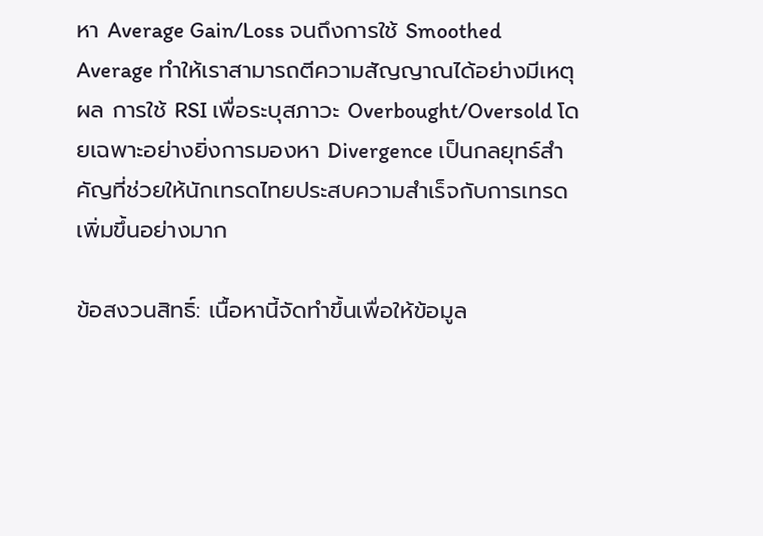หา Average Gain/Loss จนถึงการใช้ Smoothed Average ทำให้เราสามารถตีความสัญญาณได้อย่างมีเหตุผล การใช้ RSI เพื่อระบุสภาวะ Overbought/Oversold โดยเฉพาะอย่างยิ่งการมองหา Divergence เป็นกลยุทธ์สำคัญที่ช่วยให้นักเทรดไทยประสบความสำเร็จกับการเทรดเพิ่มขึ้นอย่างมาก

ข้อสงวนสิทธิ์: เนื้อหานี้จัดทำขึ้นเพื่อให้ข้อมูล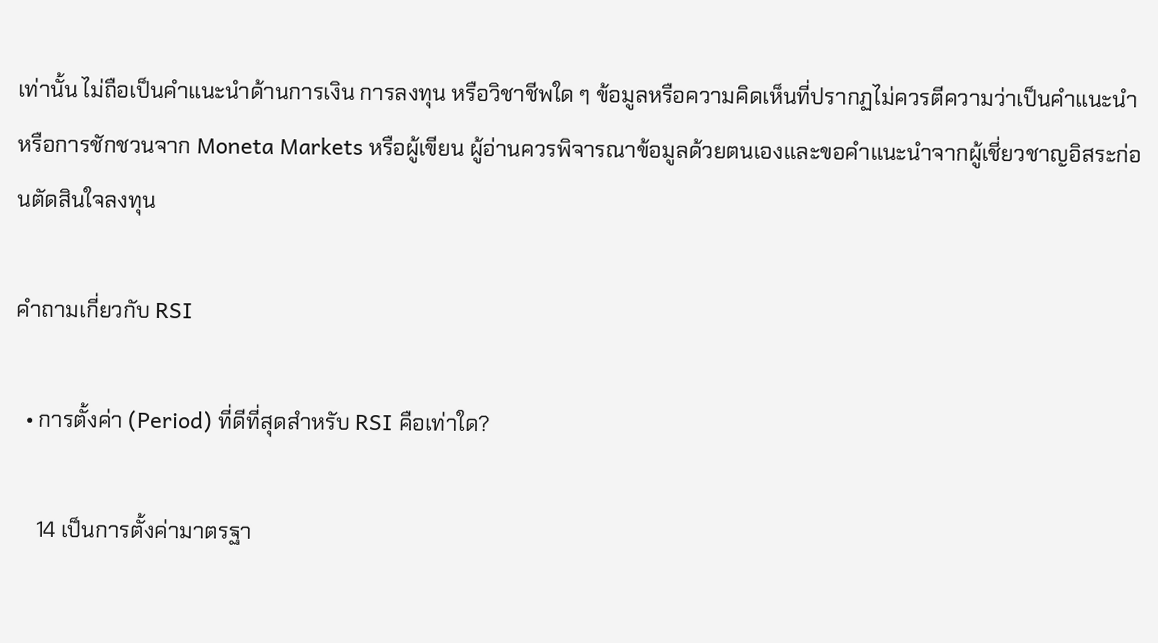เท่านั้น ไม่ถือเป็นคำแนะนำด้านการเงิน การลงทุน หรือวิชาชีพใด ๆ ข้อมูลหรือความคิดเห็นที่ปรากฏไม่ควรตีความว่าเป็นคำแนะนำหรือการชักชวนจาก Moneta Markets หรือผู้เขียน ผู้อ่านควรพิจารณาข้อมูลด้วยตนเองและขอคำแนะนำจากผู้เชี่ยวชาญอิสระก่อนตัดสินใจลงทุน

คำถามเกี่ยวกับ RSI

  • การตั้งค่า (Period) ที่ดีที่สุดสำหรับ RSI คือเท่าใด?

    14 เป็นการตั้งค่ามาตรฐา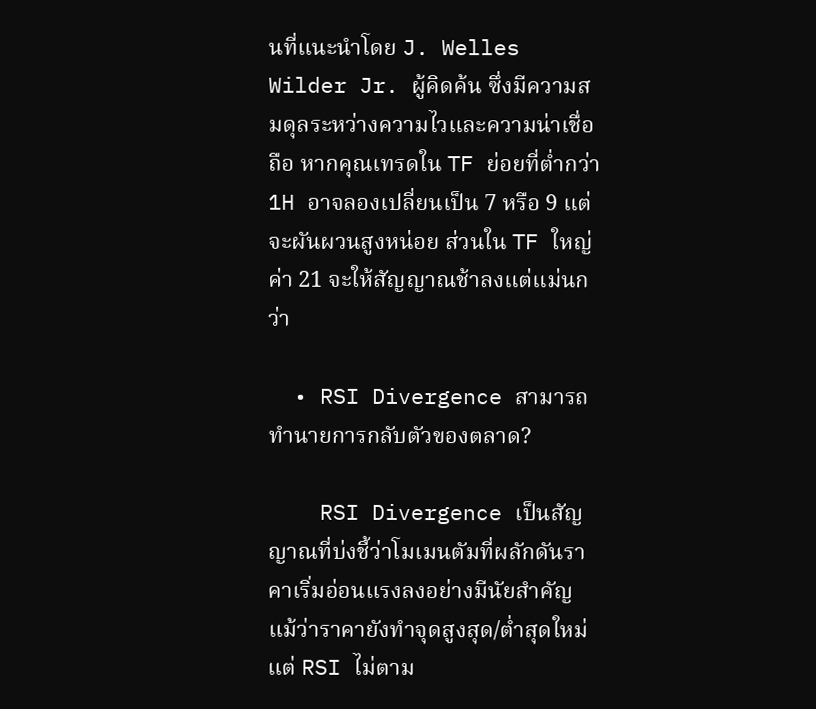นที่แนะนำโดย J. Welles Wilder Jr. ผู้คิดค้น ซึ่งมีความสมดุลระหว่างความไวและความน่าเชื่อถือ หากคุณเทรดใน TF ย่อยที่ต่ำกว่า 1H อาจลองเปลี่ยนเป็น 7 หรือ 9 แต่จะผันผวนสูงหน่อย ส่วนใน TF ใหญ่ ค่า 21 จะให้สัญญาณช้าลงแต่แม่นกว่า

  • RSI Divergence สามารถทำนายการกลับตัวของตลาด?

    RSI Divergence เป็นสัญญาณที่บ่งชี้ว่าโมเมนตัมที่ผลักดันราคาเริ่มอ่อนแรงลงอย่างมีนัยสำคัญ แม้ว่าราคายังทำจุดสูงสุด/ต่ำสุดใหม่ แต่ RSI ไม่ตาม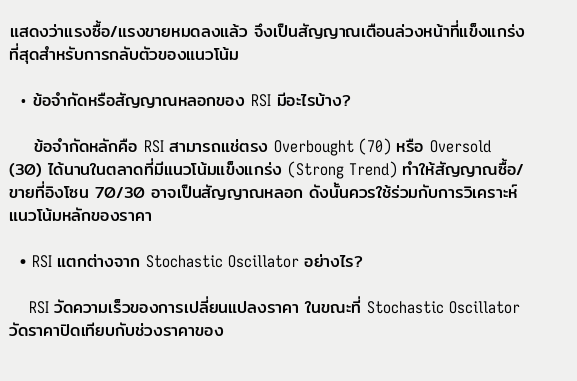แสดงว่าแรงซื้อ/แรงขายหมดลงแล้ว จึงเป็นสัญญาณเตือนล่วงหน้าที่แข็งแกร่งที่สุดสำหรับการกลับตัวของแนวโน้ม

  • ข้อจำกัดหรือสัญญาณหลอกของ RSI มีอะไรบ้าง?

    ข้อจำกัดหลักคือ RSI สามารถแช่ตรง Overbought (70) หรือ Oversold (30) ได้นานในตลาดที่มีแนวโน้มแข็งแกร่ง (Strong Trend) ทำให้สัญญาณซื้อ/ขายที่อิงโซน 70/30 อาจเป็นสัญญาณหลอก ดังนั้นควรใช้ร่วมกับการวิเคราะห์แนวโน้มหลักของราคา

  • RSI แตกต่างจาก Stochastic Oscillator อย่างไร?

    RSI วัดความเร็วของการเปลี่ยนแปลงราคา ในขณะที่ Stochastic Oscillator วัดราคาปิดเทียบกับช่วงราคาของ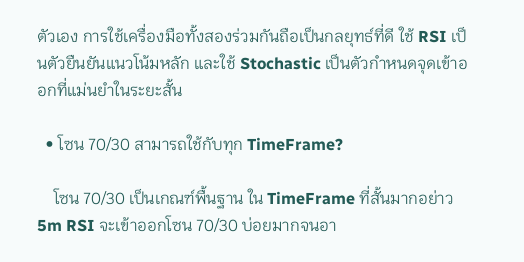ตัวเอง การใช้เครื่องมือทั้งสองร่วมกันถือเป็นกลยุทธ์ที่ดี ใช้ RSI เป็นตัวยืนยันแนวโน้มหลัก และใช้ Stochastic เป็นตัวกำหนดจุดเข้าออกที่แม่นยำในระยะสั้น

  • โซน 70/30 สามารถใช้กับทุก TimeFrame?

    โซน 70/30 เป็นเกณฑ์พื้นฐาน ใน TimeFrame ที่สั้นมากอย่าว 5m RSI จะเข้าออกโซน 70/30 บ่อยมากจนอา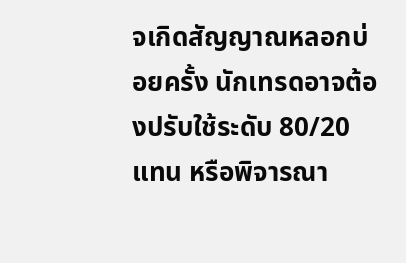จเกิดสัญญาณหลอกบ่อยครั้ง นักเทรดอาจต้องปรับใช้ระดับ 80/20 แทน หรือพิจารณา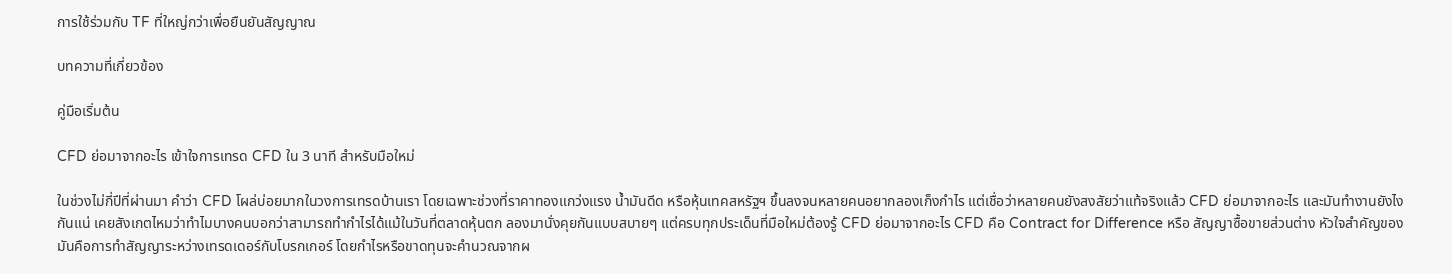การใช้ร่วมกับ TF ที่ใหญ่กว่าเพื่อยืนยันสัญญาณ

บทความที่เกี่ยวข้อง

คู่มือเริ่มต้น

CFD ย่อมาจากอะไร เข้าใจการเทรด CFD ใน 3 นาที สำหรับมือใหม่

ในช่วงไม่กี่ปีที่ผ่านมา คำว่า CFD โผล่บ่อยมากในวงการเทรดบ้านเรา โดยเฉพาะช่วงที่ราคาทองแกว่งแรง น้ำมันดีด หรือหุ้นเทคสหรัฐฯ ขึ้นลงจนหลายคนอยากลองเก็งกำไร แต่เชื่อว่าหลายคนยังสงสัยว่าแท้จริงแล้ว CFD ย่อมาจากอะไร และมันทำงานยังไงกันแน่ เคยสังเกตไหมว่าทำไมบางคนบอกว่าสามารถทำกำไรได้แม้ในวันที่ตลาดหุ้นตก ลองมานั่งคุยกันแบบสบายๆ แต่ครบทุกประเด็นที่มือใหม่ต้องรู้ CFD ย่อมาจากอะไร CFD คือ Contract for Difference หรือ สัญญาซื้อขายส่วนต่าง หัวใจสำคัญของมันคือการทำสัญญาระหว่างเทรดเดอร์กับโบรกเกอร์ โดยกำไรหรือขาดทุนจะคำนวณจากผ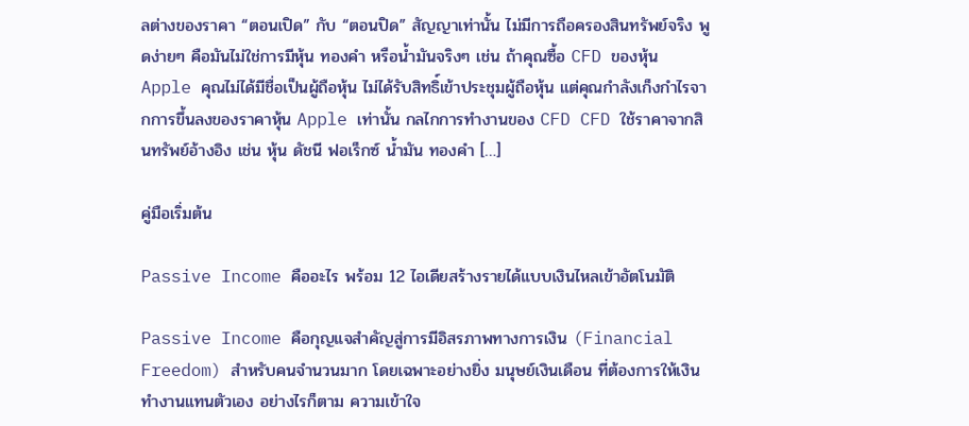ลต่างของราคา “ตอนเปิด” กับ “ตอนปิด” สัญญาเท่านั้น ไม่มีการถือครองสินทรัพย์จริง พูดง่ายๆ คือมันไม่ใช่การมีหุ้น ทองคำ หรือน้ำมันจริงๆ เช่น ถ้าคุณซื้อ CFD ของหุ้น Apple คุณไม่ได้มีชื่อเป็นผู้ถือหุ้น ไม่ได้รับสิทธิ์เข้าประชุมผู้ถือหุ้น แต่คุณกำลังเก็งกำไรจากการขึ้นลงของราคาหุ้น Apple เท่านั้น กลไกการทำงานของ CFD CFD ใช้ราคาจากสินทรัพย์อ้างอิง เช่น หุ้น ดัชนี ฟอเร็กซ์ น้ำมัน ทองคำ […]

คู่มือเริ่มต้น

Passive Income คืออะไร พร้อม 12 ไอเดียสร้างรายได้แบบเงินไหลเข้าอัตโนมัติ

Passive Income คือกุญแจสำคัญสู่การมีอิสรภาพทางการเงิน (Financial Freedom) สำหรับคนจำนวนมาก โดยเฉพาะอย่างยิ่ง มนุษย์เงินเดือน ที่ต้องการให้เงินทำงานแทนตัวเอง อย่างไรก็ตาม ความเข้าใจ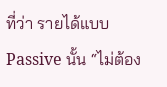ที่ว่า รายได้แบบ Passive นั้น “ไม่ต้อง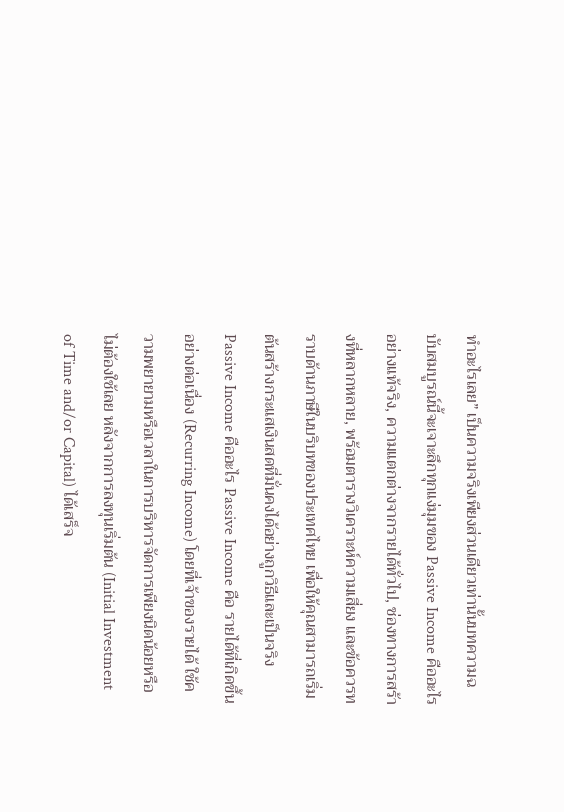ทำอะไรเลย” เป็นความจริงเพียงส่วนเดียวเท่านั้นบทความฉบับสมบูรณ์นี้จะเจาะลึกทุกแง่มุมของ Passive Income คืออะไรอย่างแท้จริง, ความแตกต่างจากรายได้ทั่วไป, ช่องทางการสร้างที่หลากหลาย, พร้อมตารางวิเคราะห์ความเสี่ยง และข้อควรทราบด้านภาษีในบริบทของประเทศไทย เพื่อให้คุณสามารถเริ่มต้นสร้างกระแสเงินสดที่มั่นคงได้อย่างถูกวิธีและเป็นจริง Passive Income คืออะไร Passive Income คือ รายได้ที่เกิดขึ้นอย่างต่อเนื่อง (Recurring Income) โดยที่เจ้าของรายได้ ใช้ความพยายามหรือเวลาในการบริหารจัดการเพียงนิดน้อยหรือไม่ต้องใช้เลย หลังจากการลงทุนเริ่มต้น (Initial Investment of Time and/or Capital) ได้เสร็จ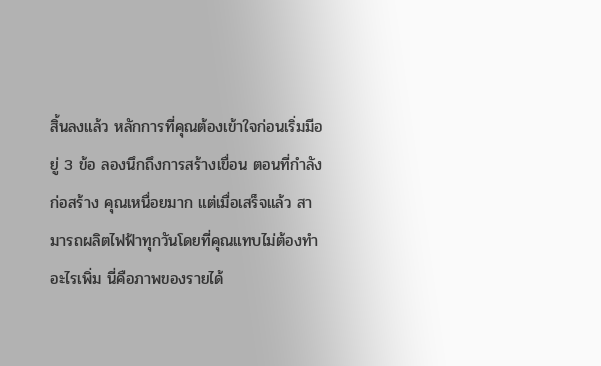สิ้นลงแล้ว หลักการที่คุณต้องเข้าใจก่อนเริ่มมีอยู่ 3 ข้อ ลองนึกถึงการสร้างเขื่อน ตอนที่กำลังก่อสร้าง คุณเหนื่อยมาก แต่เมื่อเสร็จแล้ว สามารถผลิตไฟฟ้าทุกวันโดยที่คุณแทบไม่ต้องทำอะไรเพิ่ม นี่คือภาพของรายได้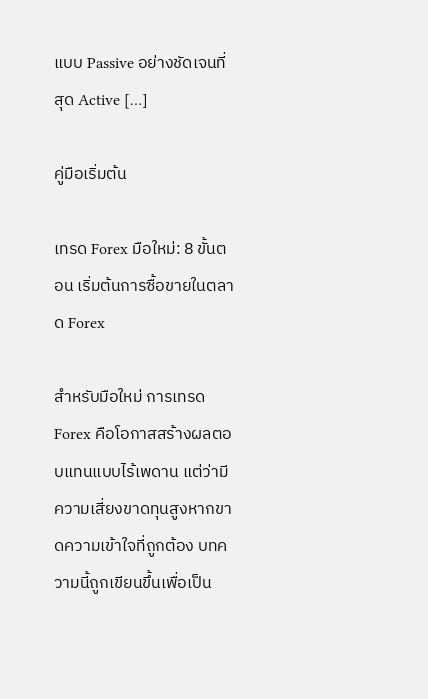แบบ Passive อย่างชัดเจนที่สุด Active […]

คู่มือเริ่มต้น

เทรด Forex มือใหม่: 8 ขั้นตอน เริ่มต้นการซื้อขายในตลาด Forex

สำหรับมือใหม่ การเทรด Forex คือโอกาสสร้างผลตอบแทนแบบไร้เพดาน แต่ว่ามีความเสี่ยงขาดทุนสูงหากขาดความเข้าใจที่ถูกต้อง บทความนี้ถูกเขียนขึ้นเพื่อเป็น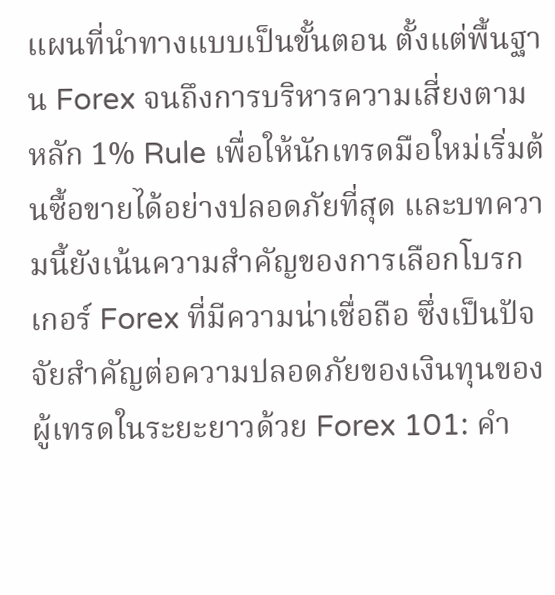แผนที่นำทางแบบเป็นขั้นตอน ตั้งแต่พื้นฐาน Forex จนถึงการบริหารความเสี่ยงตามหลัก 1% Rule เพื่อให้นักเทรดมือใหม่เริ่มต้นซื้อขายได้อย่างปลอดภัยที่สุด และบทความนี้ยังเน้นความสำคัญของการเลือกโบรกเกอร์ Forex ที่มีความน่าเชื่อถือ ซึ่งเป็นปัจจัยสำคัญต่อความปลอดภัยของเงินทุนของผู้เทรดในระยะยาวด้วย Forex 101: คำ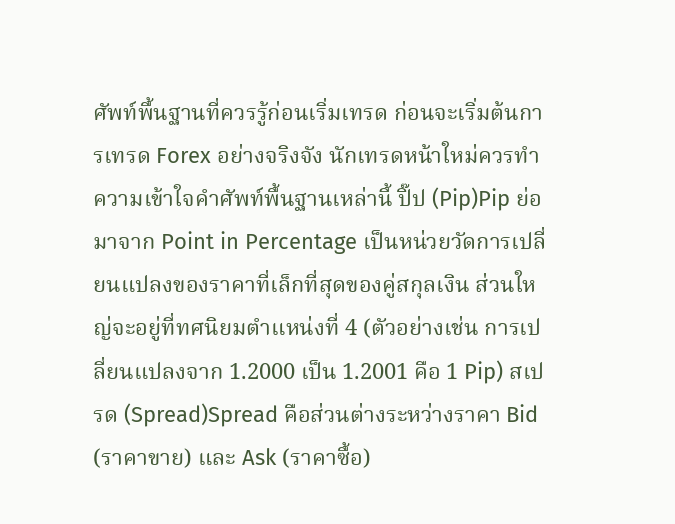ศัพท์พื้นฐานที่ควรรู้ก่อนเริ่มเทรด ก่อนจะเริ่มต้นการเทรด Forex อย่างจริงจัง นักเทรดหน้าใหม่ควรทำความเข้าใจคำศัพท์พื้นฐานเหล่านี้ ปิ๊ป (Pip)Pip ย่อมาจาก Point in Percentage เป็นหน่วยวัดการเปลี่ยนแปลงของราคาที่เล็กที่สุดของคู่สกุลเงิน ส่วนใหญ่จะอยู่ที่ทศนิยมตำแหน่งที่ 4 (ตัวอย่างเช่น การเปลี่ยนแปลงจาก 1.2000 เป็น 1.2001 คือ 1 Pip) สเปรด (Spread)Spread คือส่วนต่างระหว่างราคา Bid (ราคาขาย) และ Ask (ราคาซื้อ)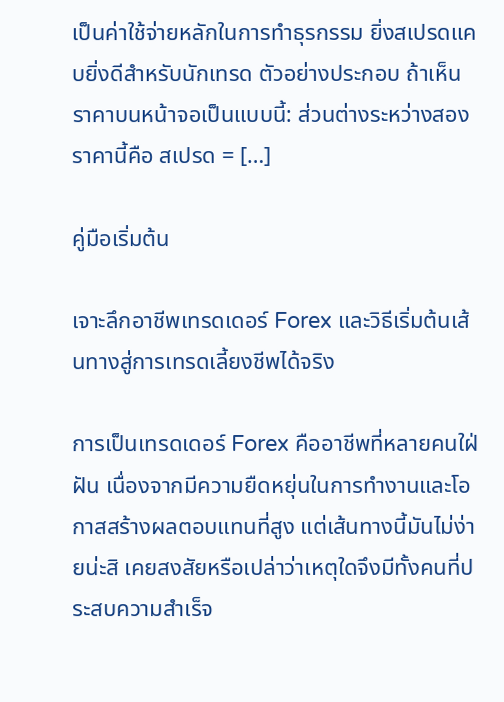เป็นค่าใช้จ่ายหลักในการทำธุรกรรม ยิ่งสเปรดแคบยิ่งดีสำหรับนักเทรด ตัวอย่างประกอบ ถ้าเห็นราคาบนหน้าจอเป็นแบบนี้: ส่วนต่างระหว่างสองราคานี้คือ สเปรด = […]

คู่มือเริ่มต้น

เจาะลึกอาชีพเทรดเดอร์ Forex และวิธีเริ่มต้นเส้นทางสู่การเทรดเลี้ยงชีพได้จริง

การเป็นเทรดเดอร์ Forex คืออาชีพที่หลายคนใฝ่ฝัน เนื่องจากมีความยืดหยุ่นในการทำงานและโอกาสสร้างผลตอบแทนที่สูง แต่เส้นทางนี้มันไม่ง่ายน่ะสิ เคยสงสัยหรือเปล่าว่าเหตุใดจึงมีทั้งคนที่ประสบความสำเร็จ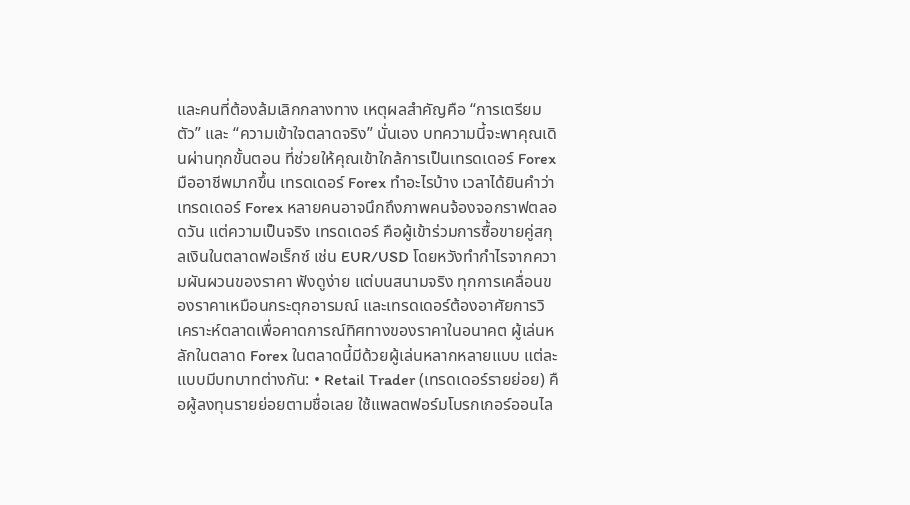และคนที่ต้องล้มเลิกกลางทาง เหตุผลสำคัญคือ “การเตรียมตัว” และ “ความเข้าใจตลาดจริง” นั่นเอง บทความนี้จะพาคุณเดินผ่านทุกขั้นตอน ที่ช่วยให้คุณเข้าใกล้การเป็นเทรดเดอร์ Forex มืออาชีพมากขึ้น เทรดเดอร์ Forex ทำอะไรบ้าง เวลาได้ยินคำว่าเทรดเดอร์ Forex หลายคนอาจนึกถึงภาพคนจ้องจอกราฟตลอดวัน แต่ความเป็นจริง เทรดเดอร์ คือผู้เข้าร่วมการซื้อขายคู่สกุลเงินในตลาดฟอเร็กซ์ เช่น EUR/USD โดยหวังทำกำไรจากความผันผวนของราคา ฟังดูง่าย แต่บนสนามจริง ทุกการเคลื่อนของราคาเหมือนกระตุกอารมณ์ และเทรดเดอร์ต้องอาศัยการวิเคราะห์ตลาดเพื่อคาดการณ์ทิศทางของราคาในอนาคต ผู้เล่นหลักในตลาด Forex ในตลาดนี้มีด้วยผู้เล่นหลากหลายแบบ แต่ละแบบมีบทบาทต่างกัน: • Retail Trader (เทรดเดอร์รายย่อย) คือผู้ลงทุนรายย่อยตามชื่อเลย ใช้แพลตฟอร์มโบรกเกอร์ออนไล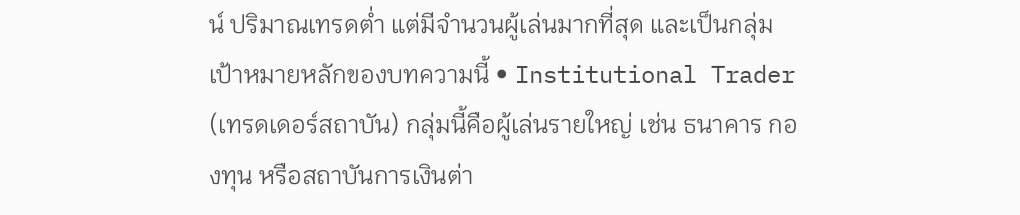น์ ปริมาณเทรดต่ำ แต่มีจำนวนผู้เล่นมากที่สุด และเป็นกลุ่มเป้าหมายหลักของบทความนี้ • Institutional Trader (เทรดเดอร์สถาบัน) กลุ่มนี้คือผู้เล่นรายใหญ่ เช่น ธนาคาร กองทุน หรือสถาบันการเงินต่า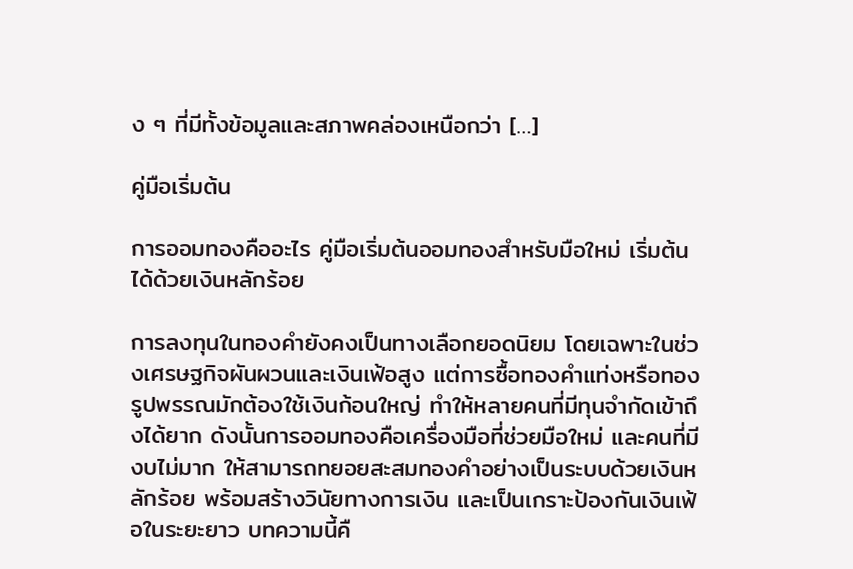ง ๆ ที่มีทั้งข้อมูลและสภาพคล่องเหนือกว่า […]

คู่มือเริ่มต้น

การออมทองคืออะไร คู่มือเริ่มต้นออมทองสำหรับมือใหม่ เริ่มต้นได้ด้วยเงินหลักร้อย

การลงทุนในทองคำยังคงเป็นทางเลือกยอดนิยม โดยเฉพาะในช่วงเศรษฐกิจผันผวนและเงินเฟ้อสูง แต่การซื้อทองคำแท่งหรือทองรูปพรรณมักต้องใช้เงินก้อนใหญ่ ทำให้หลายคนที่มีทุนจำกัดเข้าถึงได้ยาก ดังนั้นการออมทองคือเครื่องมือที่ช่วยมือใหม่ และคนที่มีงบไม่มาก ให้สามารถทยอยสะสมทองคำอย่างเป็นระบบด้วยเงินหลักร้อย พร้อมสร้างวินัยทางการเงิน และเป็นเกราะป้องกันเงินเฟ้อในระยะยาว บทความนี้คื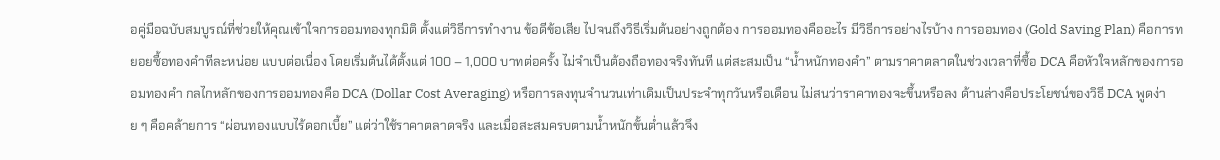อคู่มือฉบับสมบูรณ์ที่ช่วยให้คุณเข้าใจการออมทองทุกมิติ ตั้งแต่วิธีการทำงาน ข้อดีข้อเสีย ไปจนถึงวิธีเริ่มต้นอย่างถูกต้อง การออมทองคืออะไร มีวิธีการอย่างไรบ้าง การออมทอง (Gold Saving Plan) คือการทยอยซื้อทองคำทีละหน่อย แบบต่อเนื่อง โดยเริ่มต้นได้ตั้งแต่ 100 – 1,000 บาทต่อครั้ง ไม่จำเป็นต้องถือทองจริงทันที แต่สะสมเป็น “น้ำหนักทองคำ” ตามราคาตลาดในช่วงเวลาที่ซื้อ DCA คือหัวใจหลักของการออมทองคำ กลไกหลักของการออมทองคือ DCA (Dollar Cost Averaging) หรือการลงทุนจำนวนเท่าเดิมเป็นประจำทุกวันหรือเดือน ไม่สนว่าราคาทองจะขึ้นหรือลง ด้านล่างคือประโยชน์ของวิธี DCA พูดง่าย ๆ คือคล้ายการ “ผ่อนทองแบบไร้ดอกเบี้ย” แต่ว่าใช้ราคาตลาดจริง และเมื่อสะสมครบตามน้ำหนักขั้นต่ำแล้วจึง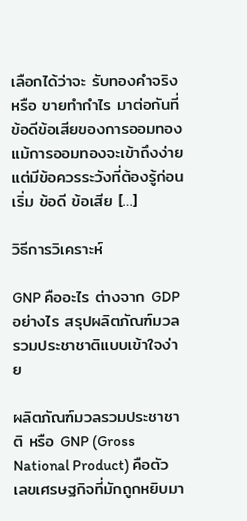เลือกได้ว่าจะ รับทองคำจริง หรือ ขายทำกำไร มาต่อกันที่ข้อดีข้อเสียของการออมทอง แม้การออมทองจะเข้าถึงง่าย แต่มีข้อควรระวังที่ต้องรู้ก่อนเริ่ม ข้อดี ข้อเสีย […]

วิธีการวิเคราะห์

GNP คืออะไร ต่างจาก GDP อย่างไร สรุปผลิตภัณฑ์มวลรวมประชาชาติแบบเข้าใจง่าย

ผลิตภัณฑ์มวลรวมประชาชาติ หรือ GNP (Gross National Product) คือตัวเลขเศรษฐกิจที่มักถูกหยิบมา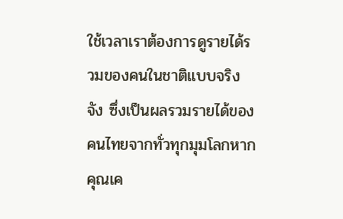ใช้เวลาเราต้องการดูรายได้รวมของคนในชาติแบบจริงจัง ซึ่งเป็นผลรวมรายได้ของคนไทยจากทั่วทุกมุมโลกหากคุณเค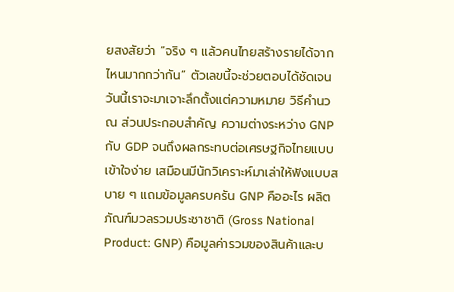ยสงสัยว่า “จริง ๆ แล้วคนไทยสร้างรายได้จากไหนมากกว่ากัน” ตัวเลขนี้จะช่วยตอบได้ชัดเจนวันนี้เราจะมาเจาะลึกตั้งแต่ความหมาย วิธีคำนวณ ส่วนประกอบสำคัญ ความต่างระหว่าง GNP กับ GDP จนถึงผลกระทบต่อเศรษฐกิจไทยแบบเข้าใจง่าย เสมือนมีนักวิเคราะห์มาเล่าให้ฟังแบบสบาย ๆ แถมข้อมูลครบครัน GNP คืออะไร ผลิตภัณฑ์มวลรวมประชาชาติ (Gross National Product: GNP) คือมูลค่ารวมของสินค้าและบ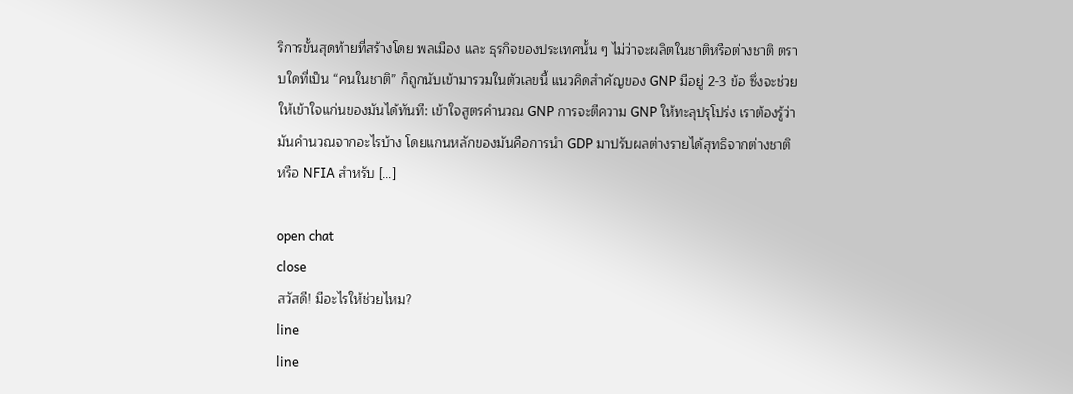ริการขั้นสุดท้ายที่สร้างโดย พลเมือง และ ธุรกิจของประเทศนั้น ๆ ไม่ว่าจะผลิตในชาติหรือต่างชาติ ตราบใดที่เป็น “คนในชาติ” ก็ถูกนับเข้ามารวมในตัวเลขนี้ แนวคิดสำคัญของ GNP มีอยู่ 2-3 ข้อ ซึ่งจะช่วยให้เข้าใจแก่นของมันได้ทันที: เข้าใจสูตรคำนวณ GNP การจะตีความ GNP ให้ทะลุปรุโปร่ง เราต้องรู้ว่ามันคำนวณจากอะไรบ้าง โดยแกนหลักของมันคือการนำ GDP มาปรับผลต่างรายได้สุทธิจากต่างชาติหรือ NFIA สำหรับ […]

open chat
close
สวัสดี! มีอะไรให้ช่วยไหม?
line
line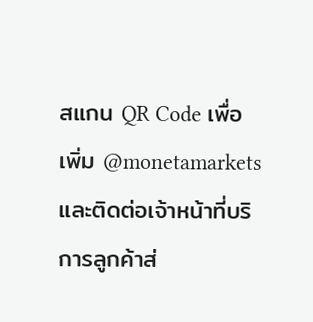สแกน QR Code เพื่อเพิ่ม @monetamarkets และติดต่อเจ้าหน้าที่บริการลูกค้าส่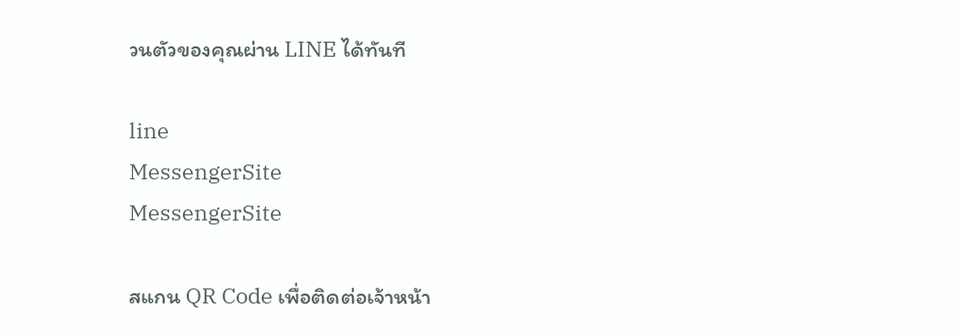วนตัวของคุณผ่าน LINE ได้ทันที

line
MessengerSite
MessengerSite

สแกน QR Code เพื่อติดต่อเจ้าหน้า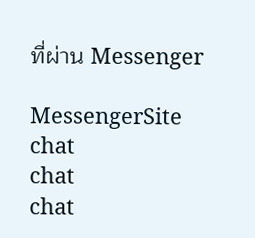ที่ผ่าน Messenger

MessengerSite
chat
chat
chat